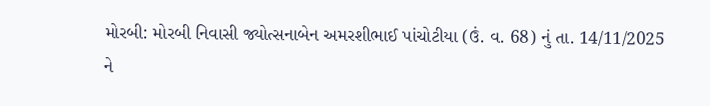મોરબી: મોરબી નિવાસી જ્યોત્સનાબેન અમરશીભાઈ પાંચોટીયા (ઉં. વ. 68) નું તા. 14/11/2025 ને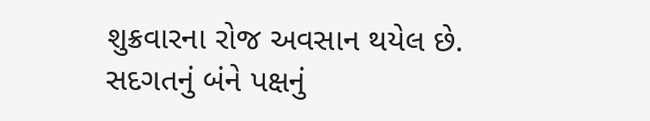શુક્રવારના રોજ અવસાન થયેલ છે. સદગતનું બંને પક્ષનું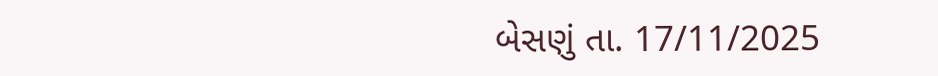બેસણું તા. 17/11/2025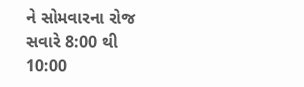ને સોમવારના રોજ સવારે 8:00 થી 10:00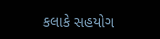કલાકે સહયોગ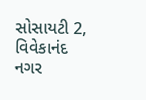સોસાયટી 2, વિવેકાનંદ નગર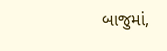બાજુમાં,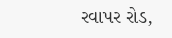રવાપર રોડ,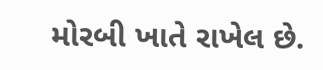મોરબી ખાતે રાખેલ છે.